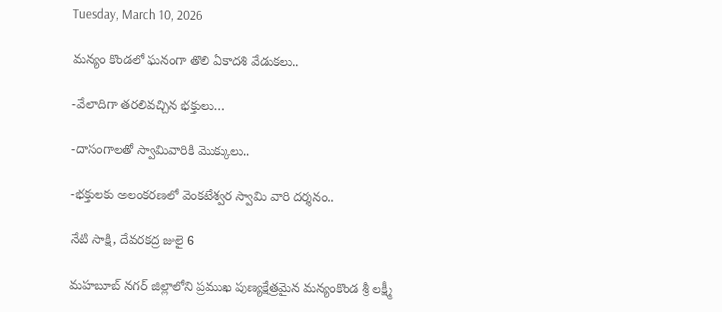Tuesday, March 10, 2026

మన్యం కొండలో ఘనంగా తొలి ఏకాదశి వేడుకలు..

-వేలాదిగా తరలివచ్చిన భక్తులు…

-దాసంగాలతో స్వామివారికి మొక్కులు..

-భక్తులకు అలంకరణలో వెంకటేశ్వర స్వామి వారి దర్శనం..

నేటి సాక్షి, దేవరకద్ర జులై 6

మహబూబ్ నగర్ జిల్లాలోని ప్రముఖ పుణ్యక్షేత్రమైన మన్యంకొండ శ్రీ లక్ష్మీ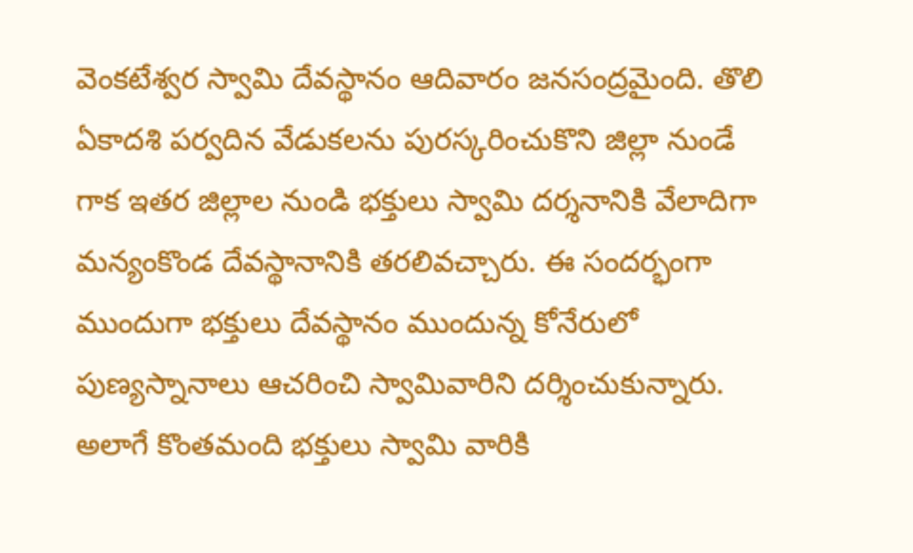వెంకటేశ్వర స్వామి దేవస్థానం ఆదివారం జనసంద్రమైంది. తొలి ఏకాదశి పర్వదిన వేడుకలను పురస్కరించుకొని జిల్లా నుండే గాక ఇతర జిల్లాల నుండి భక్తులు స్వామి దర్శనానికి వేలాదిగా మన్యంకొండ దేవస్థానానికి తరలివచ్చారు. ఈ సందర్భంగా ముందుగా భక్తులు దేవస్థానం ముందున్న కోనేరులో పుణ్యస్నానాలు ఆచరించి స్వామివారిని దర్శించుకున్నారు. అలాగే కొంతమంది భక్తులు స్వామి వారికి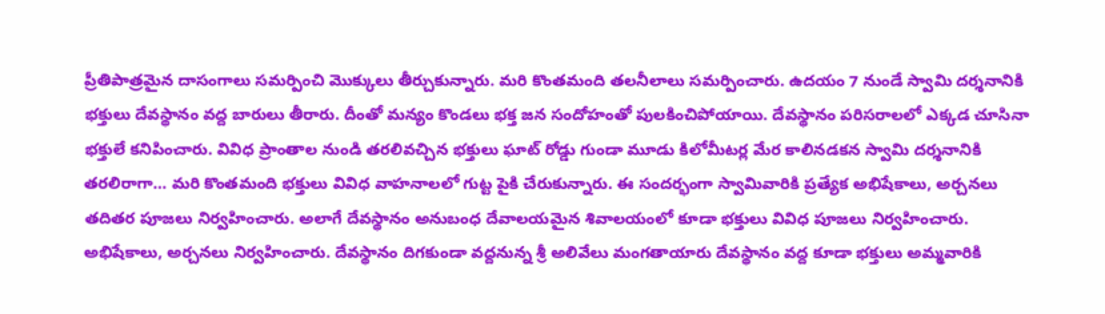ప్రీతిపాత్రమైన దాసంగాలు సమర్పించి మొక్కులు తీర్చుకున్నారు. మరి కొంతమంది తలనీలాలు సమర్పించారు. ఉదయం 7 నుండే స్వామి దర్శనానికి భక్తులు దేవస్థానం వద్ద బారులు తీరారు. దీంతో మన్యం కొండలు భక్త జన సందోహంతో పులకించిపోయాయి. దేవస్థానం పరిసరాలలో ఎక్కడ చూసినా భక్తులే కనిపించారు. వివిధ ప్రాంతాల నుండి తరలివచ్చిన భక్తులు ఘాట్ రోడ్డు గుండా మూడు కిలోమీటర్ల మేర కాలినడకన స్వామి దర్శనానికి తరలిరాగా… మరి కొంతమంది భక్తులు వివిధ వాహనాలలో గుట్ట పైకి చేరుకున్నారు. ఈ సందర్భంగా స్వామివారికి ప్రత్యేక అభిషేకాలు, అర్చనలు తదితర పూజలు నిర్వహించారు. అలాగే దేవస్థానం అనుబంధ దేవాలయమైన శివాలయంలో కూడా భక్తులు వివిధ పూజలు నిర్వహించారు. అభిషేకాలు, అర్చనలు నిర్వహించారు. దేవస్థానం దిగకుండా వద్దనున్న శ్రీ అలివేలు మంగతాయారు దేవస్థానం వద్ద కూడా భక్తులు అమ్మవారికి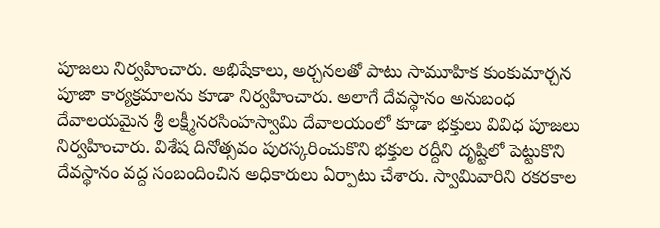పూజలు నిర్వహించారు. అభిషేకాలు, అర్చనలతో పాటు సామూహిక కుంకుమార్చన పూజా కార్యక్రమాలను కూడా నిర్వహించారు. అలాగే దేవస్థానం అనుబంధ దేవాలయమైన శ్రీ లక్ష్మీనరసింహస్వామి దేవాలయంలో కూడా భక్తులు వివిధ పూజలు నిర్వహించారు. విశేష దినోత్సవం పురస్కరించుకొని భక్తుల రద్దీని దృష్టిలో పెట్టుకొని దేవస్థానం వద్ద సంబందించిన అధికారులు ఏర్పాటు చేశారు. స్వామివారిని రకరకాల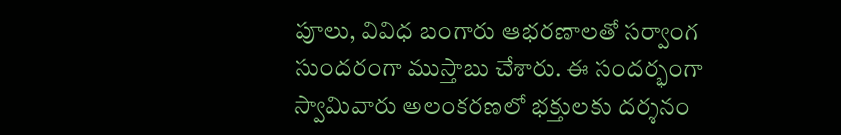పూలు, వివిధ బంగారు ఆభరణాలతో సర్వాంగ సుందరంగా ముస్తాబు చేశారు. ఈ సందర్భంగా స్వామివారు అలంకరణలో భక్తులకు దర్శనం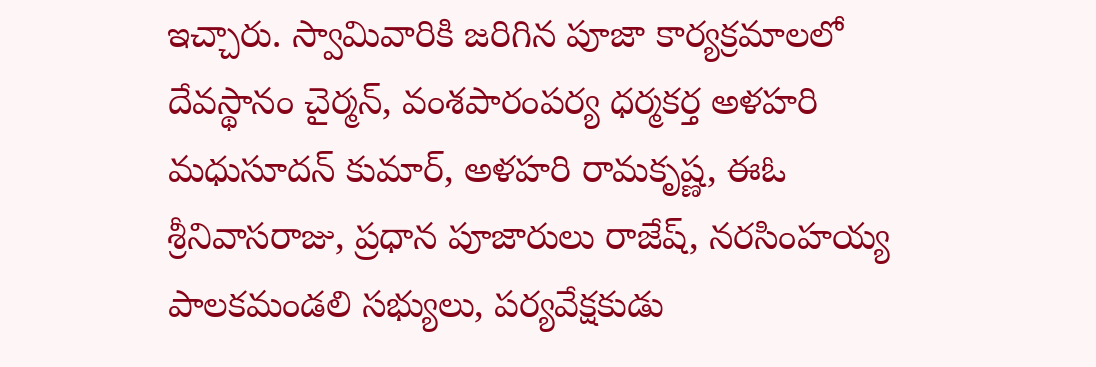ఇచ్చారు. స్వామివారికి జరిగిన పూజా కార్యక్రమాలలో దేవస్థానం చైర్మన్, వంశపారంపర్య ధర్మకర్త అళహరి మధుసూదన్ కుమార్, అళహరి రామకృష్ణ, ఈఓ శ్రీనివాసరాజు, ప్రధాన పూజారులు రాజేష్, నరసింహయ్య పాలకమండలి సభ్యులు, పర్యవేక్షకుడు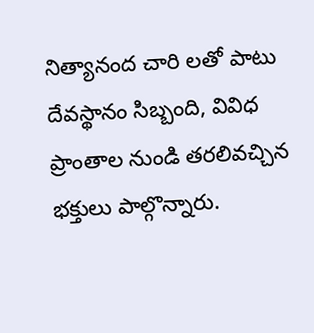నిత్యానంద చారి లతో పాటు దేవస్థానం సిబ్బంది, వివిధ ప్రాంతాల నుండి తరలివచ్చిన భక్తులు పాల్గొన్నారు.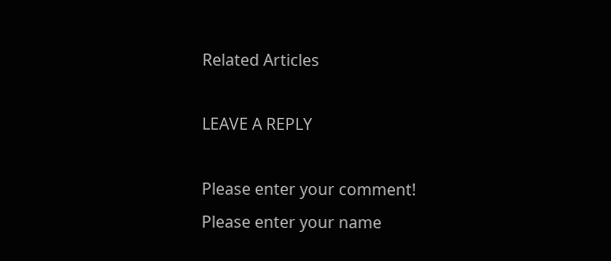Related Articles

LEAVE A REPLY

Please enter your comment!
Please enter your name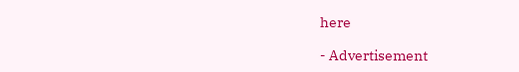here

- Advertisement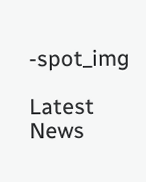-spot_img

Latest News